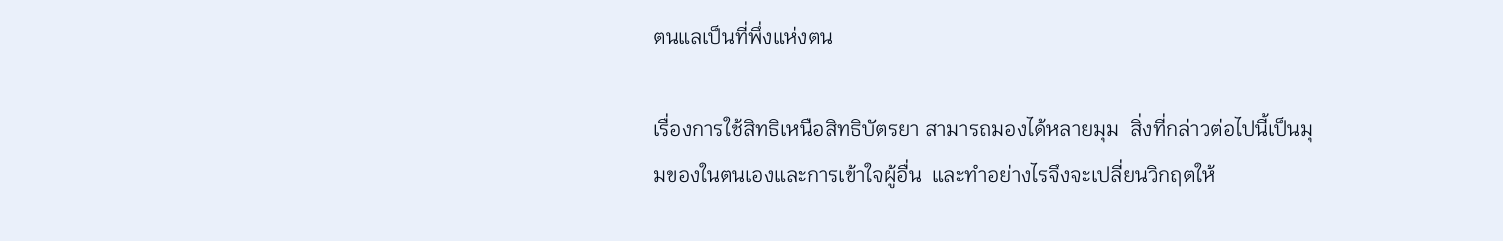ตนแลเป็นที่พึ่งแห่งตน

เรื่องการใช้สิทธิเหนือสิทธิบัตรยา สามารถมองได้หลายมุม  สิ่งที่กล่าวต่อไปนี้เป็นมุมของในตนเองและการเข้าใจผู้อื่น  และทำอย่างไรจึงจะเปลี่ยนวิกฤตให้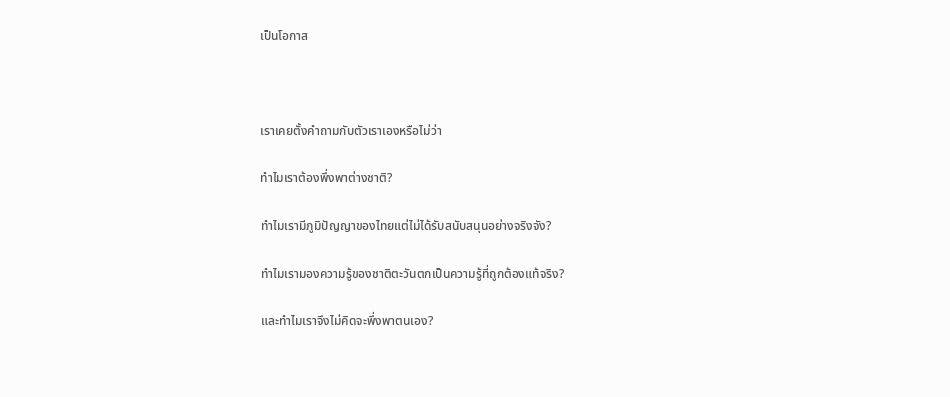เป็นโอกาส



เราเคยตั้งคำถามกับตัวเราเองหรือไม่ว่า

ทำไมเราต้องพึ่งพาต่างชาติ?

ทำไมเรามีภูมิปัญญาของไทยแต่ไม่ได้รับสนับสนุนอย่างจริงจัง?

ทำไมเรามองความรู้ของชาติตะวันตกเป็นความรู้ที่ถูกต้องแท้จริง?

และทำไมเราจึงไม่คิดจะพึ่งพาตนเอง?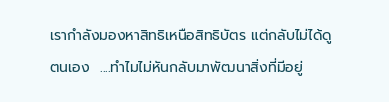เรากำลังมองหาสิทธิเหนือสิทธิบัตร แต่กลับไม่ได้ดูตนเอง  ....ทำไมไม่หันกลับมาพัฒนาสิ่งที่มีอยู่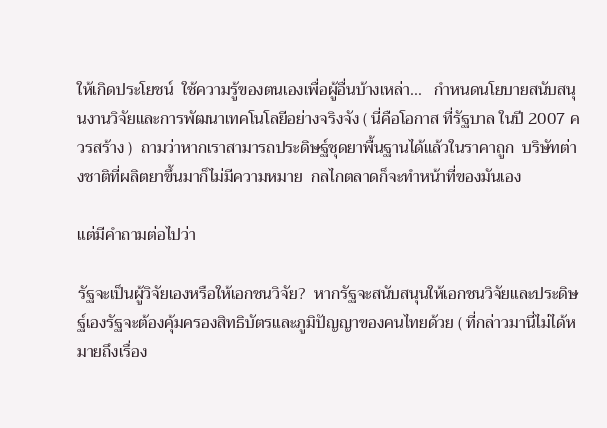ให้เกิดประโยชน์  ใช้ความรู้ของตนเองเพื่อผู้อื่นบ้างเหล่า...   กำหนดนโยบายสนับสนุนงานวิจัยและการพัฒนาเทคโนโลยีอย่างจริงจัง ( นี่คือโอกาส ที่รัฐบาล ในปี 2007 ควรสร้าง )  ถามว่าหากเราสามารถประดิษฐ์ชุดยาพื้นฐานได้แล้วในราคาถูก  บริษัทต่างชาติที่ผลิตยาขึ้นมาก็ไม่มีความหมาย  กลไกตลาดก็จะทำหน้าที่ของมันเอง

แต่มีคำถามต่อไปว่า

รัฐจะเป็นผู้วิจัยเองหรือให้เอกชนวิจัย?  หากรัฐจะสนับสนุนให้เอกชนวิจัยและประดิษฐ์เองรัฐจะต้องคุ้มครองสิทธิบัตรและภูมิปัญญาของคนไทยด้วย ( ที่กล่าวมานี่ไม่ได้หมายถึงเรื่อง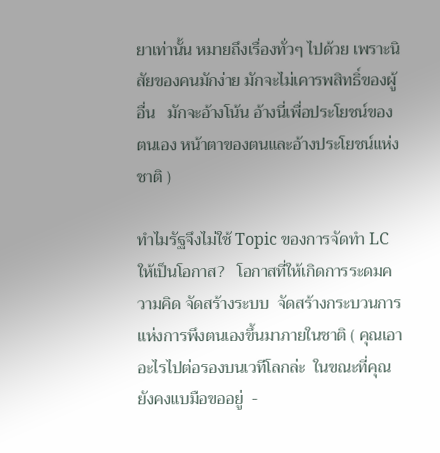ยาเท่านั้น หมายถึงเรื่องทั่วๆ ไปด้วย เพราะนิสัยของคนมักง่าย มักจะไม่เคารพสิทธิ์ของผู้อื่น   มักจะอ้างโน้น อ้างนี่เพื่อประโยชน์ของตนเอง หน้าตาของตนและอ้างประโยชน์แห่งชาติ )

ทำไมรัฐจึงไม่ใช้ Topic ของการจัดทำ LC ให้เป็นโอกาส?   โอกาสที่ให้เกิดการระดมความคิด จัดสร้างระบบ  จัดสร้างกระบวนการแห่งการพึงตนเองขึ้นมาภายในชาติ ( คุณเอาอะไรไปต่อรองบนเวทีโลกล่ะ  ในขณะที่คุณยังคงแบมือขออยู่  -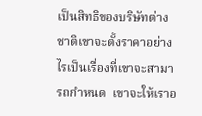เป็นสิทธิของบริษัทต่างชาติเขาจะตั้งราคาอย่างไรเป็นเรื่องที่เขาจะสามารถกำหนด  เขาจะให้เราอ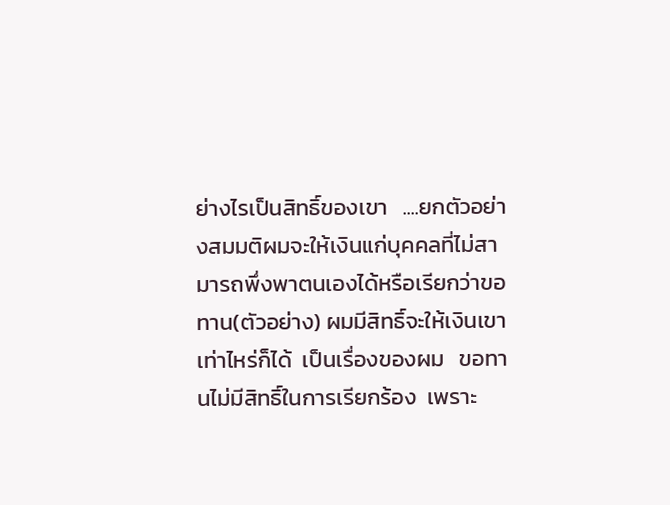ย่างไรเป็นสิทธิ์ของเขา   ....ยกตัวอย่างสมมติผมจะให้เงินแก่บุคคลที่ไม่สามารถพึ่งพาตนเองได้หรือเรียกว่าขอทาน(ตัวอย่าง) ผมมีสิทธิ์จะให้เงินเขาเท่าไหร่ก็ได้  เป็นเรื่องของผม   ขอทานไม่มีสิทธิ์ในการเรียกร้อง  เพราะ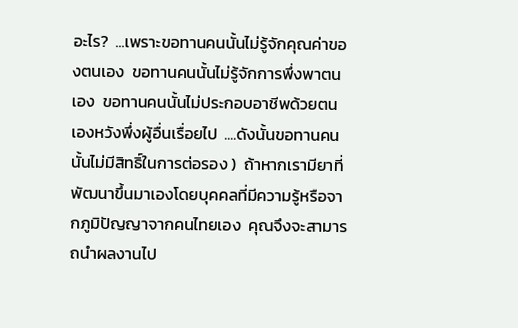อะไร?  ...เพราะขอทานคนนั้นไม่รู้จักคุณค่าของตนเอง  ขอทานคนนั้นไม่รู้จักการพึ่งพาตนเอง  ขอทานคนนั้นไม่ประกอบอาชีพด้วยตนเองหวังพึ่งผู้อื่นเรื่อยไป  ....ดังนั้นขอทานคนนั้นไม่มีสิทธิ์ในการต่อรอง )  ถ้าหากเรามียาที่พัฒนาขึ้นมาเองโดยบุคคลที่มีความรู้หรือจากภูมิปัญญาจากคนไทยเอง  คุณจึงจะสามารถนำผลงานไป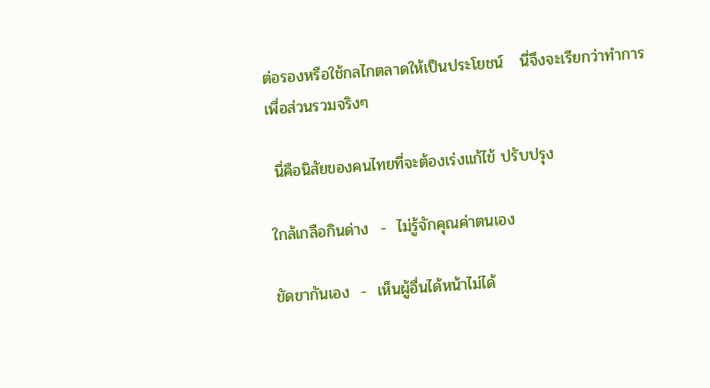ต่อรองหรือใช้กลไกตลาดให้เป็นประโยชน์   นี่จึงจะเรียกว่าทำการเพื่อส่วนรวมจริงๆ

 นี่คือนิสัยของคนไทยที่จะต้องเร่งแก้ไข้ ปรับปรุง

ใกล้เกลือกินด่าง  -  ไม่รู้จักคุณค่าตนเอง

ขัดขากันเอง  -  เห็นผู้อื่นได้หน้าไม่ได้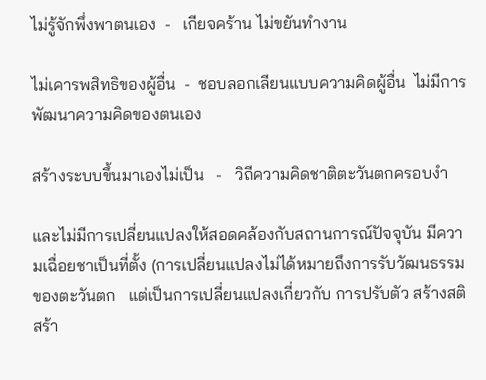ไม่รู้จักพึ่งพาตนเอง  -   เกียจคร้าน ไม่ขยันทำงาน

ไม่เคารพสิทธิของผู้อื่น  -  ชอบลอกเลียนแบบความคิดผู้อื่น  ไม่มีการพัฒนาความคิดของตนเอง

สร้างระบบขึ้นมาเองไม่เป็น   -   วิถีความคิดชาติตะวันตกครอบงำ

และไม่มีการเปลี่ยนแปลงให้สอดคล้องกับสถานการณ์ปัจจุบัน มีความเฉื่อยชาเป็นที่ตั้ง (การเปลี่ยนแปลงไม่ได้หมายถึงการรับวัฒนธรรมของตะวันตก   แต่เป็นการเปลี่ยนแปลงเกี่ยวกับ การปรับตัว สร้างสติ สร้า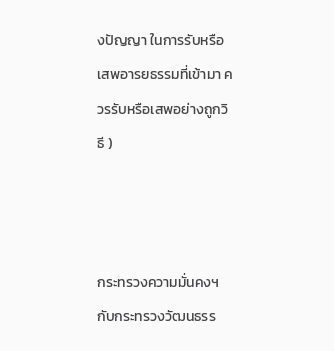งปัญญา ในการรับหรือเสพอารยธรรมที่เข้ามา ควรรับหรือเสพอย่างถูกวิธี )



กระทรวงความมั่นคงฯ กับกระทรวงวัฒนธรร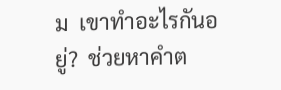ม  เขาทำอะไรกันอยู่?  ช่วยหาคำต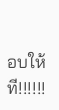อบให้ที!!!!!!